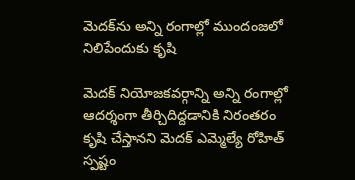మెదక్‌ను అన్ని రంగాల్లో ముందంజలో నిలిపేందుకు కృషి

మెదక్ నియోజకవర్గాన్ని అన్ని రంగాల్లో ఆదర్శంగా తీర్చిదిద్దడానికి నిరంతరం కృషి చేస్తానని మెదక్ ఎమ్మెల్యే రోహిత్ స్పష్టం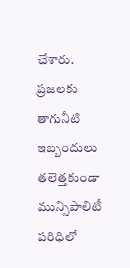చేశారు. ప్రజలకు తాగునీటి ఇబ్బందులు తలెత్తకుండా మున్సిపాలిటీ పరిధిలో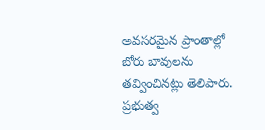అవసరమైన ప్రాంతాల్లో బోరు బావులను తవ్వించినట్లు తెలిపారు. ప్రభుత్వ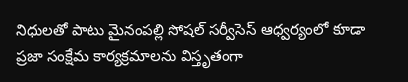నిధులతో పాటు మైనంపల్లి సోషల్ సర్వీసెస్ ఆధ్వర్యంలో కూడా ప్రజా సంక్షేమ కార్యక్రమాలను విస్తృతంగా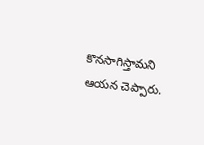కొనసాగిస్తామని ఆయన చెప్పారు.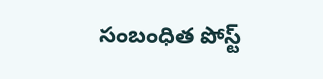సంబంధిత పోస్ట్